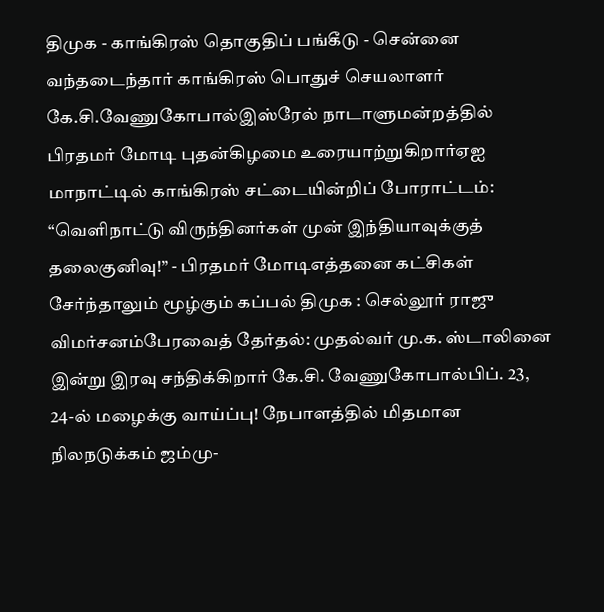திமுக - காங்கிரஸ் தொகுதிப் பங்கீடு - சென்னை வந்தடைந்தார் காங்கிரஸ் பொதுச் செயலாளர் கே.சி.வேணுகோபால்இஸ்ரேல் நாடாளுமன்றத்தில் பிரதமர் மோடி புதன்கிழமை உரையாற்றுகிறார்ஏஐ மாநாட்டில் காங்கிரஸ் சட்டையின்றிப் போராட்டம்: “வெளிநாட்டு விருந்தினர்கள் முன் இந்தியாவுக்குத் தலைகுனிவு!” - பிரதமர் மோடிஎத்தனை கட்சிகள் சேர்ந்தாலும் மூழ்கும் கப்பல் திமுக : செல்லூர் ராஜு விமர்சனம்பேரவைத் தேர்தல்: முதல்வர் மு.க. ஸ்டாலினை இன்று இரவு சந்திக்கிறார் கே.சி. வேணுகோபால்பிப். 23, 24-ல் மழைக்கு வாய்ப்பு! நேபாளத்தில் மிதமான நிலநடுக்கம் ஜம்மு-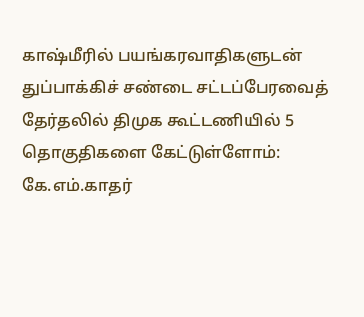காஷ்மீரில் பயங்கரவாதிகளுடன் துப்பாக்கிச் சண்டை சட்டப்பேரவைத் தேர்தலில் திமுக கூட்டணியில் 5 தொகுதிகளை கேட்டுள்ளோம்: கே.எம்.காதர்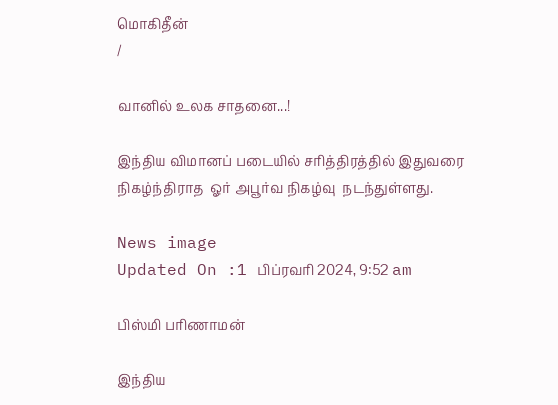மொகிதீன்
/

வானில் உலக சாதனை...!

இந்திய விமானப் படையில் சரித்திரத்தில் இதுவரை  நிகழ்ந்திராத  ஓர் அபூர்வ நிகழ்வு  நடந்துள்ளது.

News image
Updated On :1 பிப்ரவரி 2024, 9:52 am

பிஸ்மி பரிணாமன்

இந்திய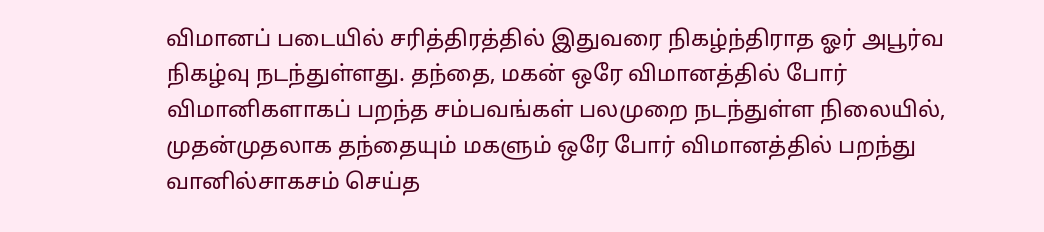விமானப் படையில் சரித்திரத்தில் இதுவரை நிகழ்ந்திராத ஓர் அபூர்வ நிகழ்வு நடந்துள்ளது. தந்தை, மகன் ஒரே விமானத்தில் போர் விமானிகளாகப் பறந்த சம்பவங்கள் பலமுறை நடந்துள்ள நிலையில், முதன்முதலாக தந்தையும் மகளும் ஒரே போர் விமானத்தில் பறந்து வானில்சாகசம் செய்த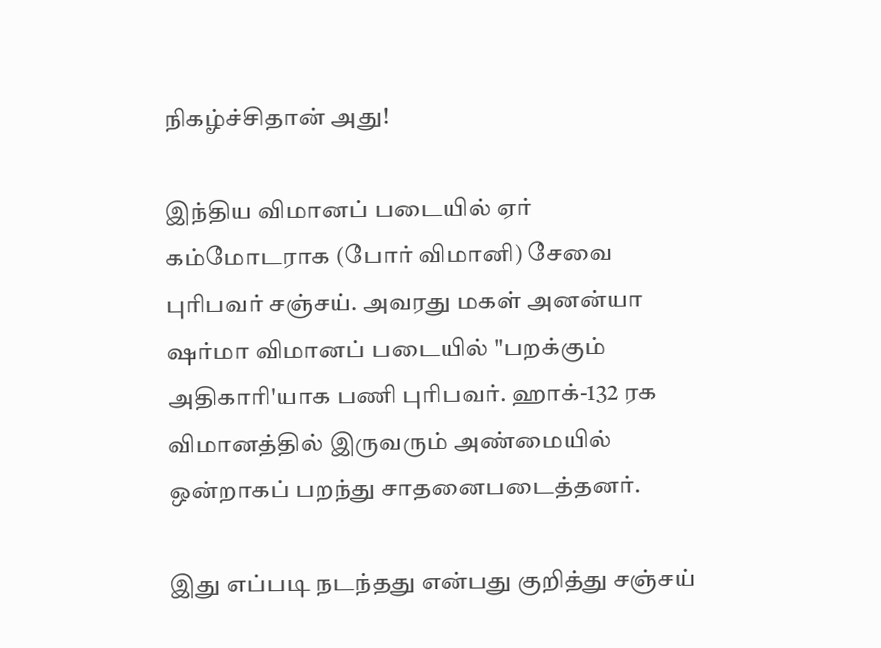நிகழ்ச்சிதான் அது!

இந்திய விமானப் படையில் ஏர் கம்மோடராக (போர் விமானி) சேவை புரிபவர் சஞ்சய். அவரது மகள் அனன்யா ஷர்மா விமானப் படையில் "பறக்கும் அதிகாரி'யாக பணி புரிபவர். ஹாக்-132 ரக விமானத்தில் இருவரும் அண்மையில் ஒன்றாகப் பறந்து சாதனைபடைத்தனர்.

இது எப்படி நடந்தது என்பது குறித்து சஞ்சய்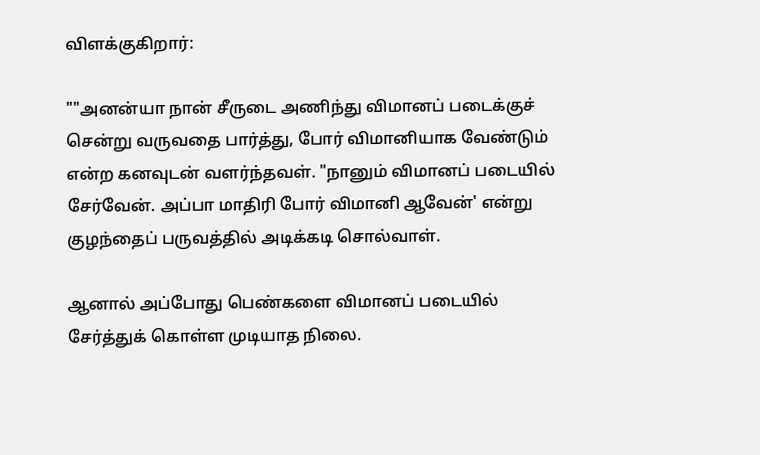விளக்குகிறார்:

""அனன்யா நான் சீருடை அணிந்து விமானப் படைக்குச் சென்று வருவதை பார்த்து, போர் விமானியாக வேண்டும் என்ற கனவுடன் வளர்ந்தவள். "நானும் விமானப் படையில் சேர்வேன். அப்பா மாதிரி போர் விமானி ஆவேன்' என்று குழந்தைப் பருவத்தில் அடிக்கடி சொல்வாள்.

ஆனால் அப்போது பெண்களை விமானப் படையில் சேர்த்துக் கொள்ள முடியாத நிலை.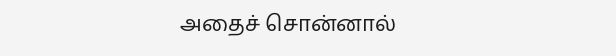அதைச் சொன்னால்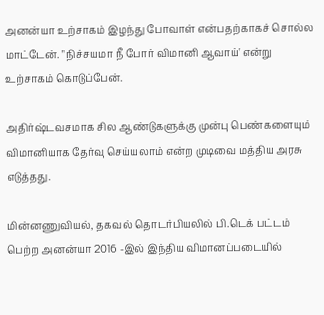அனன்யா உற்சாகம் இழந்து போவாள் என்பதற்காகச் சொல்ல மாட்டேன். "நிச்சயமா நீ போர் விமானி ஆவாய்' என்று உற்சாகம் கொடுப்பேன்.

அதிர்ஷ்டவசமாக சில ஆண்டுகளுக்கு முன்பு பெண்களையும் விமானியாக தேர்வு செய்யலாம் என்ற முடிவை மத்திய அரசு எடுத்தது.

மின்னணுவியல், தகவல் தொடர்பியலில் பி.டெக் பட்டம் பெற்ற அனன்யா 2016 -இல் இந்திய விமானப்படையில்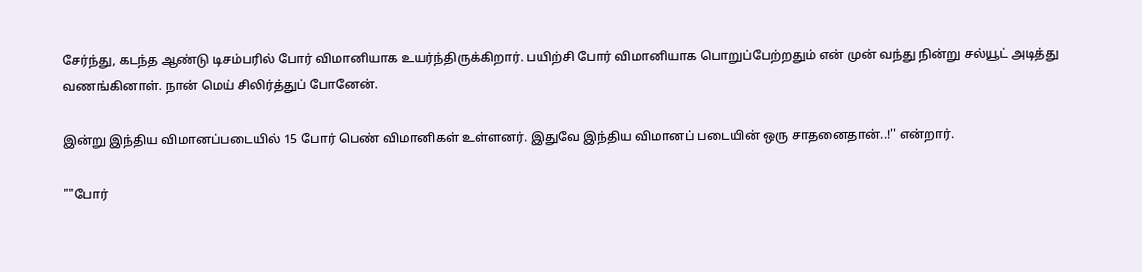சேர்ந்து, கடந்த ஆண்டு டிசம்பரில் போர் விமானியாக உயர்ந்திருக்கிறார். பயிற்சி போர் விமானியாக பொறுப்பேற்றதும் என் முன் வந்து நின்று சல்யூட் அடித்து வணங்கினாள். நான் மெய் சிலிர்த்துப் போனேன்.

இன்று இந்திய விமானப்படையில் 15 போர் பெண் விமானிகள் உள்ளனர். இதுவே இந்திய விமானப் படையின் ஒரு சாதனைதான்..!'' என்றார்.

""போர்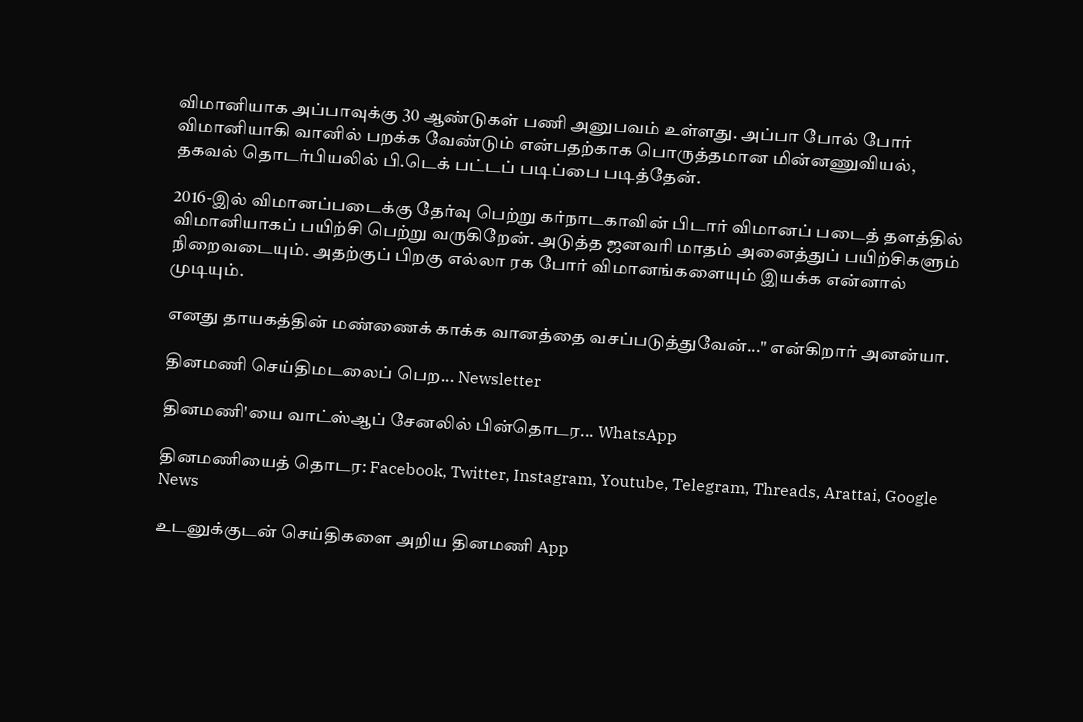விமானியாக அப்பாவுக்கு 30 ஆண்டுகள் பணி அனுபவம் உள்ளது. அப்பா போல் போர் விமானியாகி வானில் பறக்க வேண்டும் என்பதற்காக பொருத்தமான மின்னணுவியல், தகவல் தொடர்பியலில் பி.டெக் பட்டப் படிப்பை படித்தேன்.

2016-இல் விமானப்படைக்கு தேர்வு பெற்று கர்நாடகாவின் பிடார் விமானப் படைத் தளத்தில் விமானியாகப் பயிற்சி பெற்று வருகிறேன். அடுத்த ஜனவரி மாதம் அனைத்துப் பயிற்சிகளும் நிறைவடையும். அதற்குப் பிறகு எல்லா ரக போர் விமானங்களையும் இயக்க என்னால் முடியும்.

எனது தாயகத்தின் மண்ணைக் காக்க வானத்தை வசப்படுத்துவேன்..." என்கிறார் அனன்யா.

தினமணி செய்திமடலைப் பெற... Newsletter

தினமணி'யை வாட்ஸ்ஆப் சேனலில் பின்தொடர... WhatsApp

தினமணியைத் தொடர: Facebook, Twitter, Instagram, Youtube, Telegram, Threads, Arattai, Google News

உடனுக்குடன் செய்திகளை அறிய தினமணி App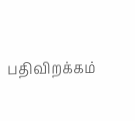பதிவிறக்கம்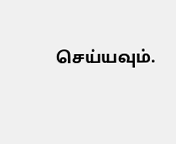செய்யவும்.